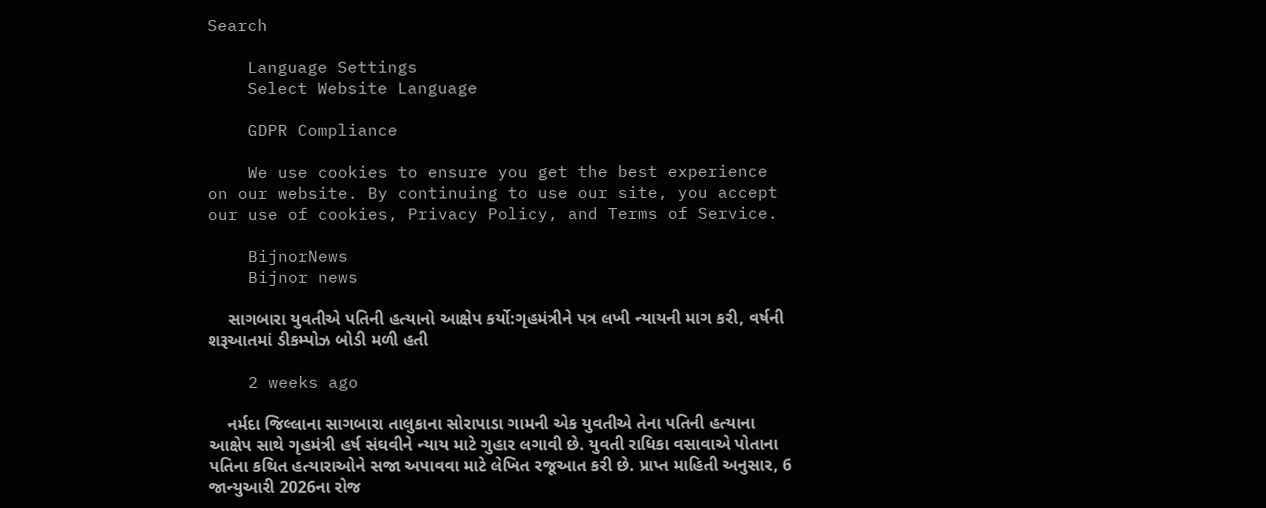Search

    Language Settings
    Select Website Language

    GDPR Compliance

    We use cookies to ensure you get the best experience on our website. By continuing to use our site, you accept our use of cookies, Privacy Policy, and Terms of Service.

    BijnorNews
    Bijnor news

    સાગબારા યુવતીએ પતિની હત્યાનો આક્ષેપ કર્યો:ગૃહમંત્રીને પત્ર લખી ન્યાયની માગ કરી, વર્ષની શરૂઆતમાં ડીકમ્પોઝ બોડી મળી હતી

    2 weeks ago

    નર્મદા જિલ્લાના સાગબારા તાલુકાના સોરાપાડા ગામની એક યુવતીએ તેના પતિની હત્યાના આક્ષેપ સાથે ગૃહમંત્રી હર્ષ સંઘવીને ન્યાય માટે ગુહાર લગાવી છે. યુવતી રાધિકા વસાવાએ પોતાના પતિના કથિત હત્યારાઓને સજા અપાવવા માટે લેખિત રજૂઆત કરી છે. પ્રાપ્ત માહિતી અનુસાર, 6 જાન્યુઆરી 2026ના રોજ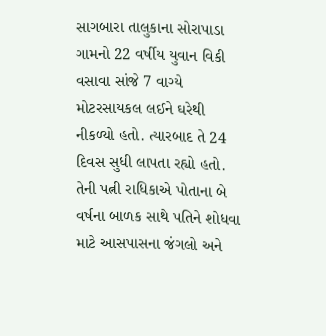સાગબારા તાલુકાના સોરાપાડા ગામનો 22 વર્ષીય યુવાન વિકી વસાવા સાંજે 7 વાગ્યે મોટરસાયકલ લઈને ઘરેથી નીકળ્યો હતો. ત્યારબાદ તે 24 દિવસ સુધી લાપતા રહ્યો હતો. તેની પત્ની રાધિકાએ પોતાના બે વર્ષના બાળક સાથે પતિને શોધવા માટે આસપાસના જંગલો અને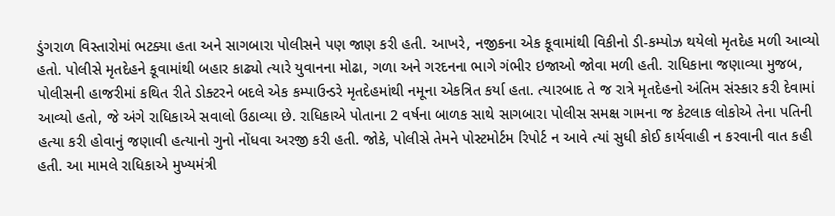ડુંગરાળ વિસ્તારોમાં ભટક્યા હતા અને સાગબારા પોલીસને પણ જાણ કરી હતી. આખરે, નજીકના એક કૂવામાંથી વિકીનો ડી-કમ્પોઝ થયેલો મૃતદેહ મળી આવ્યો હતો. પોલીસે મૃતદેહને કૂવામાંથી બહાર કાઢ્યો ત્યારે યુવાનના મોઢા, ગળા અને ગરદનના ભાગે ગંભીર ઇજાઓ જોવા મળી હતી. રાધિકાના જણાવ્યા મુજબ, પોલીસની હાજરીમાં કથિત રીતે ડોક્ટરને બદલે એક કમ્પાઉન્ડરે મૃતદેહમાંથી નમૂના એકત્રિત કર્યા હતા. ત્યારબાદ તે જ રાત્રે મૃતદેહનો અંતિમ સંસ્કાર કરી દેવામાં આવ્યો હતો, જે અંગે રાધિકાએ સવાલો ઉઠાવ્યા છે. રાધિકાએ પોતાના 2 વર્ષના બાળક સાથે સાગબારા પોલીસ સમક્ષ ગામના જ કેટલાક લોકોએ તેના પતિની હત્યા કરી હોવાનું જણાવી હત્યાનો ગુનો નોંધવા અરજી કરી હતી. જોકે, પોલીસે તેમને પોસ્ટમોર્ટમ રિપોર્ટ ન આવે ત્યાં સુધી કોઈ કાર્યવાહી ન કરવાની વાત કહી હતી. આ મામલે રાધિકાએ મુખ્યમંત્રી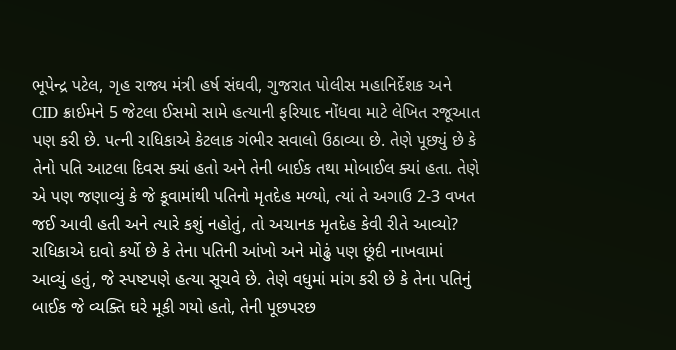ભૂપેન્દ્ર પટેલ, ગૃહ રાજ્ય મંત્રી હર્ષ સંઘવી, ગુજરાત પોલીસ મહાનિર્દેશક અને CID ક્રાઈમને 5 જેટલા ઈસમો સામે હત્યાની ફરિયાદ નોંધવા માટે લેખિત રજૂઆત પણ કરી છે. પત્ની રાધિકાએ કેટલાક ગંભીર સવાલો ઉઠાવ્યા છે. તેણે પૂછ્યું છે કે તેનો પતિ આટલા દિવસ ક્યાં હતો અને તેની બાઈક તથા મોબાઈલ ક્યાં હતા. તેણે એ પણ જણાવ્યું કે જે કૂવામાંથી પતિનો મૃતદેહ મળ્યો, ત્યાં તે અગાઉ 2-3 વખત જઈ આવી હતી અને ત્યારે કશું નહોતું, તો અચાનક મૃતદેહ કેવી રીતે આવ્યો? રાધિકાએ દાવો કર્યો છે કે તેના પતિની આંખો અને મોઢું પણ છૂંદી નાખવામાં આવ્યું હતું, જે સ્પષ્ટપણે હત્યા સૂચવે છે. તેણે વધુમાં માંગ કરી છે કે તેના પતિનું બાઈક જે વ્યક્તિ ઘરે મૂકી ગયો હતો, તેની પૂછપરછ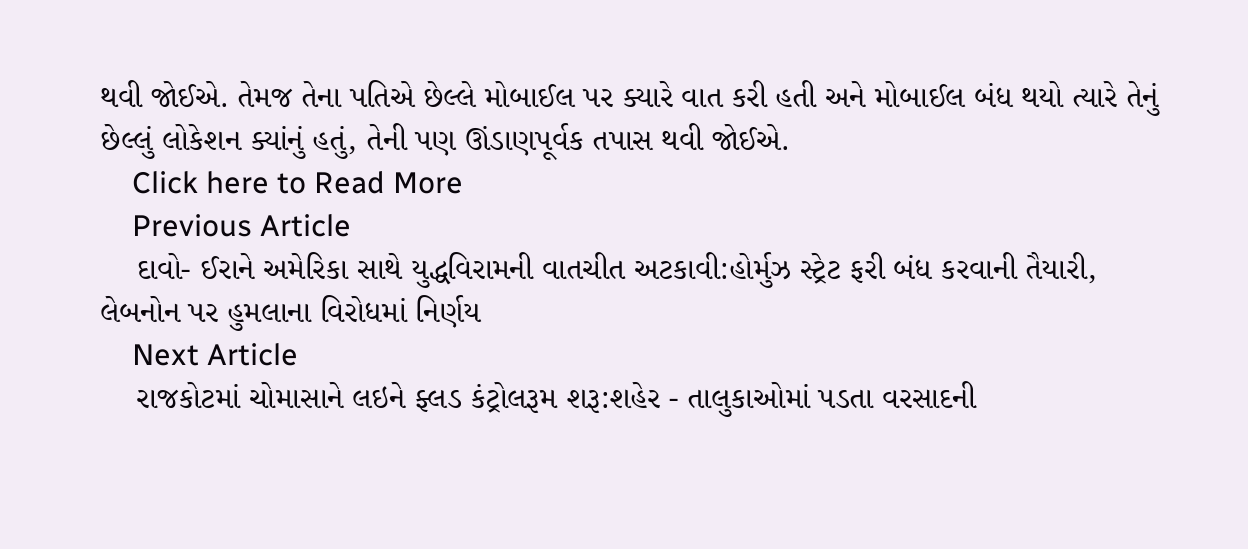થવી જોઈએ. તેમજ તેના પતિએ છેલ્લે મોબાઈલ પર ક્યારે વાત કરી હતી અને મોબાઈલ બંધ થયો ત્યારે તેનું છેલ્લું લોકેશન ક્યાંનું હતું, તેની પણ ઊંડાણપૂર્વક તપાસ થવી જોઈએ.
    Click here to Read More
    Previous Article
    દાવો- ઈરાને અમેરિકા સાથે યુદ્ધવિરામની વાતચીત અટકાવી:હોર્મુઝ સ્ટ્રેટ ફરી બંધ કરવાની તૈયારી, લેબનોન પર હુમલાના વિરોધમાં નિર્ણય
    Next Article
    રાજકોટમાં ચોમાસાને લઇને ફ્લડ કંટ્રોલરૂમ શરૂ:શહેર - તાલુકાઓમાં પડતા વરસાદની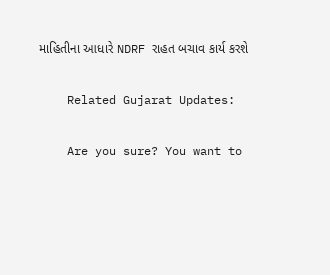માહિતીના આધારે NDRF રાહત બચાવ કાર્ય કરશે

    Related Gujarat Updates:

    Are you sure? You want to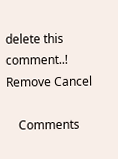delete this comment..! Remove Cancel

    Comments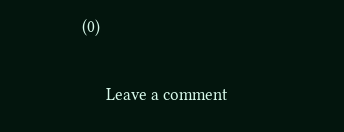(0)

      Leave a comment